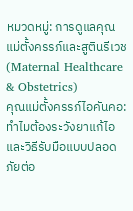หมวดหมู่: การดูแลคุณแม่ตั้งครรภ์และสูตินรีเวช (Maternal Healthcare & Obstetrics)
คุณแม่ตั้งครรภ์ไอคันคอ: ทำไมต้องระวังยาแก้ไอ และวิธีรับมือแบบปลอดภัยต่อ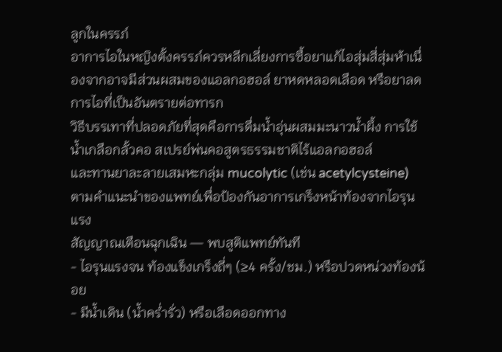ลูกในครรภ์
อาการไอในหญิงตั้งครรภ์ควรหลีกเลี่ยงการซื้อยาแก้ไอสุ่มสี่สุ่มห้าเนื่องจากอาจมีส่วนผสมของแอลกอฮอล์ ยาหดหลอดเลือด หรือยาลดการไอที่เป็นอันตรายต่อทารก
วิธีบรรเทาที่ปลอดภัยที่สุดคือการดื่มน้ำอุ่นผสมมะนาวน้ำผึ้ง การใช้น้ำเกลือกลั้วคอ สเปรย์พ่นคอสูตรธรรมชาติไร้แอลกอฮอล์
และทานยาละลายเสมหะกลุ่ม mucolytic (เช่น acetylcysteine) ตามคำแนะนำของแพทย์เพื่อป้องกันอาการเกร็งหน้าท้องจากไอรุนแรง
สัญญาณเตือนฉุกเฉิน — พบสูติแพทย์ทันที
- ไอรุนแรงจน ท้องแข็งเกร็งถี่ๆ (≥4 ครั้ง/ชม.) หรือปวดหน่วงท้องน้อย
- มีน้ำเดิน (น้ำคร่ำรั่ว) หรือเลือดออกทาง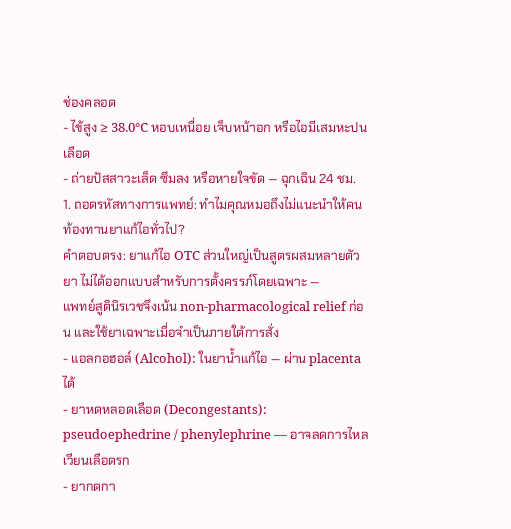ช่องคลอด
- ไข้สูง ≥ 38.0°C หอบเหนื่อย เจ็บหน้าอก หรือไอมีเสมหะปนเลือด
- ถ่ายปัสสาวะเล็ด ซึมลง หรือหายใจขัด — ฉุกเฉิน 24 ชม.
1. ถอดรหัสทางการแพทย์: ทำไมคุณหมอถึงไม่แนะนำให้คนท้องทานยาแก้ไอทั่วไป?
คำตอบตรง: ยาแก้ไอ OTC ส่วนใหญ่เป็นสูตรผสมหลายตัวยา ไม่ได้ออกแบบสำหรับการตั้งครรภ์โดยเฉพาะ —
แพทย์สูตินิรเวชจึงเน้น non-pharmacological relief ก่อน และใช้ยาเฉพาะเมื่อจำเป็นภายใต้การสั่ง
- แอลกอฮอล์ (Alcohol): ในยาน้ำแก้ไอ — ผ่าน placenta ได้
- ยาหดหลอดเลือด (Decongestants): pseudoephedrine / phenylephrine — อาจลดการไหลเวียนเลือดรก
- ยากดกา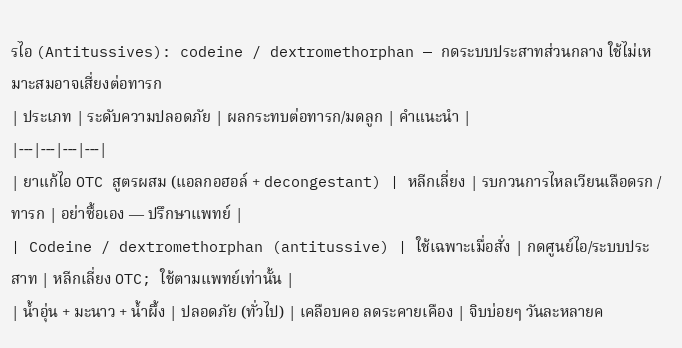รไอ (Antitussives): codeine / dextromethorphan — กดระบบประสาทส่วนกลาง ใช้ไม่เหมาะสมอาจเสี่ยงต่อทารก
| ประเภท | ระดับความปลอดภัย | ผลกระทบต่อทารก/มดลูก | คำแนะนำ |
|---|---|---|---|
| ยาแก้ไอ OTC สูตรผสม (แอลกอฮอล์ + decongestant) | หลีกเลี่ยง | รบกวนการไหลเวียนเลือดรก / ทารก | อย่าซื้อเอง — ปรึกษาแพทย์ |
| Codeine / dextromethorphan (antitussive) | ใช้เฉพาะเมื่อสั่ง | กดศูนย์ไอ/ระบบประสาท | หลีกเลี่ยง OTC; ใช้ตามแพทย์เท่านั้น |
| น้ำอุ่น + มะนาว + น้ำผึ้ง | ปลอดภัย (ทั่วไป) | เคลือบคอ ลดระคายเคือง | จิบบ่อยๆ วันละหลายค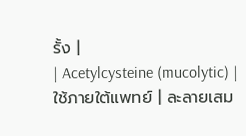รั้ง |
| Acetylcysteine (mucolytic) | ใช้ภายใต้แพทย์ | ละลายเสม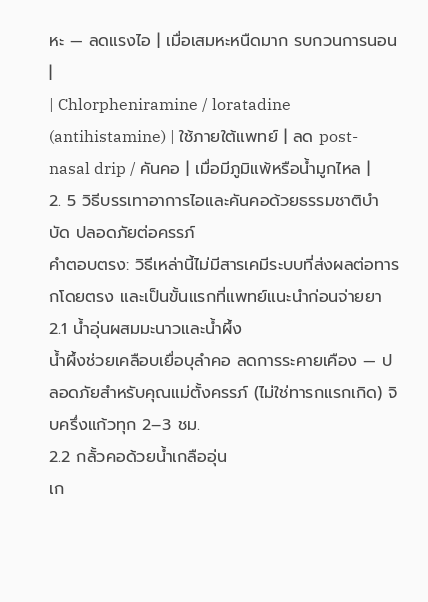หะ — ลดแรงไอ | เมื่อเสมหะหนืดมาก รบกวนการนอน |
| Chlorpheniramine / loratadine (antihistamine) | ใช้ภายใต้แพทย์ | ลด post-nasal drip / คันคอ | เมื่อมีภูมิแพ้หรือน้ำมูกไหล |
2. 5 วิธีบรรเทาอาการไอและคันคอด้วยธรรมชาติบำบัด ปลอดภัยต่อครรภ์
คำตอบตรง: วิธีเหล่านี้ไม่มีสารเคมีระบบที่ส่งผลต่อทารกโดยตรง และเป็นขั้นแรกที่แพทย์แนะนำก่อนจ่ายยา
2.1 น้ำอุ่นผสมมะนาวและน้ำผึ้ง
น้ำผึ้งช่วยเคลือบเยื่อบุลำคอ ลดการระคายเคือง — ปลอดภัยสำหรับคุณแม่ตั้งครรภ์ (ไม่ใช่ทารกแรกเกิด) จิบครึ่งแก้วทุก 2–3 ชม.
2.2 กลั้วคอด้วยน้ำเกลืออุ่น
เก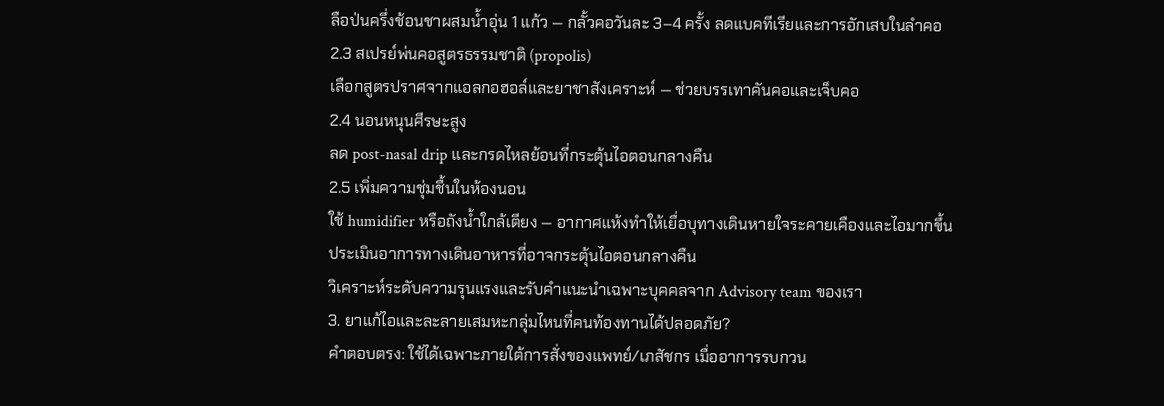ลือป่นครึ่งช้อนชาผสมน้ำอุ่น 1 แก้ว — กลั้วคอวันละ 3–4 ครั้ง ลดแบคทีเรียและการอักเสบในลำคอ
2.3 สเปรย์พ่นคอสูตรธรรมชาติ (propolis)
เลือกสูตรปราศจากแอลกอฮอล์และยาชาสังเคราะห์ — ช่วยบรรเทาคันคอและเจ็บคอ
2.4 นอนหนุนศีรษะสูง
ลด post-nasal drip และกรดไหลย้อนที่กระตุ้นไอตอนกลางคืน
2.5 เพิ่มความชุ่มชื้นในห้องนอน
ใช้ humidifier หรือถังน้ำใกล้เตียง — อากาศแห้งทำให้เยื่อบุทางเดินหายใจระคายเคืองและไอมากขึ้น
ประเมินอาการทางเดินอาหารที่อาจกระตุ้นไอตอนกลางคืน
วิเคราะห์ระดับความรุนแรงและรับคำแนะนำเฉพาะบุคคลจาก Advisory team ของเรา
3. ยาแก้ไอและละลายเสมหะกลุ่มไหนที่คนท้องทานได้ปลอดภัย?
คำตอบตรง: ใช้ได้เฉพาะภายใต้การสั่งของแพทย์/เภสัชกร เมื่ออาการรบกวน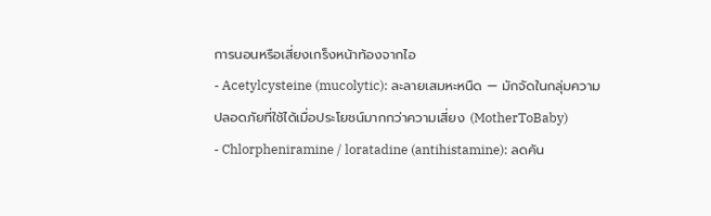การนอนหรือเสี่ยงเกร็งหน้าท้องจากไอ
- Acetylcysteine (mucolytic): ละลายเสมหะหนืด — มักจัดในกลุ่มความปลอดภัยที่ใช้ได้เมื่อประโยชน์มากกว่าความเสี่ยง (MotherToBaby)
- Chlorpheniramine / loratadine (antihistamine): ลดคัน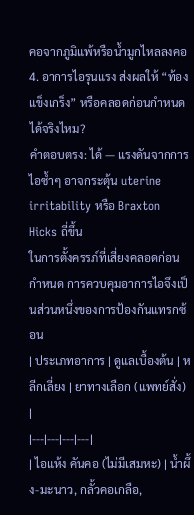คอจากภูมิแพ้หรือน้ำมูกไหลลงคอ
4. อาการไอรุนแรง ส่งผลให้ “ท้องแข็งเกร็ง” หรือคลอดก่อนกำหนดได้จริงไหม?
คำตอบตรง: ได้ — แรงดันจากการไอซ้ำๆ อาจกระตุ้น uterine irritability หรือ Braxton Hicks ถี่ขึ้น
ในการตั้งครรภ์ที่เสี่ยงคลอดก่อนกำหนด การควบคุมอาการไอจึงเป็นส่วนหนึ่งของการป้องกันแทรกซ้อน
| ประเภทอาการ | ดูแลเบื้องต้น | หลีกเลี่ยง | ยาทางเลือก (แพทย์สั่ง) |
|---|---|---|---|
| ไอแห้ง คันคอ (ไม่มีเสมหะ) | น้ำผึ้ง-มะนาว, กลั้วคอเกลือ,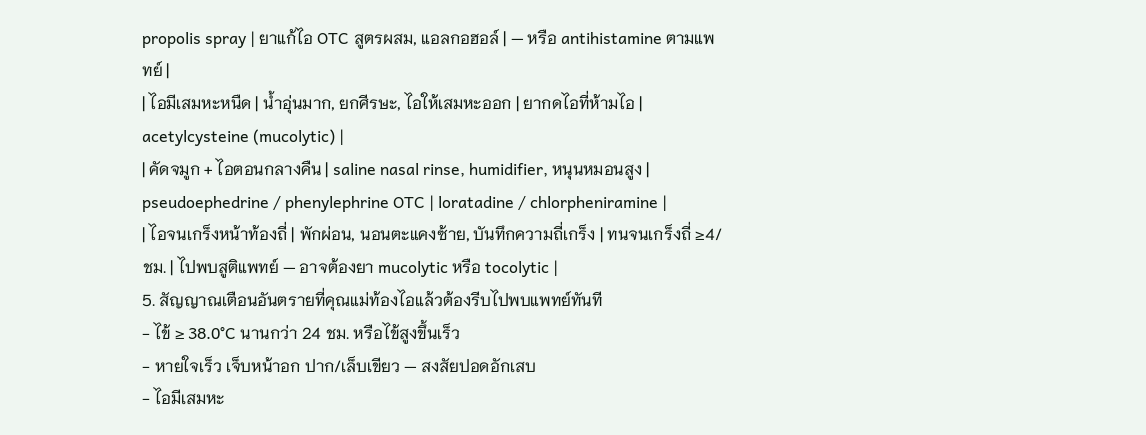propolis spray | ยาแก้ไอ OTC สูตรผสม, แอลกอฮอล์ | — หรือ antihistamine ตามแพทย์ |
| ไอมีเสมหะหนืด | น้ำอุ่นมาก, ยกศีรษะ, ไอให้เสมหะออก | ยากดไอที่ห้ามไอ | acetylcysteine (mucolytic) |
| คัดจมูก + ไอตอนกลางคืน | saline nasal rinse, humidifier, หนุนหมอนสูง | pseudoephedrine / phenylephrine OTC | loratadine / chlorpheniramine |
| ไอจนเกร็งหน้าท้องถี่ | พักผ่อน, นอนตะแคงซ้าย, บันทึกความถี่เกร็ง | ทนจนเกร็งถี่ ≥4/ชม. | ไปพบสูติแพทย์ — อาจต้องยา mucolytic หรือ tocolytic |
5. สัญญาณเตือนอันตรายที่คุณแม่ท้องไอแล้วต้องรีบไปพบแพทย์ทันที
- ไข้ ≥ 38.0°C นานกว่า 24 ชม. หรือไข้สูงขึ้นเร็ว
- หายใจเร็ว เจ็บหน้าอก ปาก/เล็บเขียว — สงสัยปอดอักเสบ
- ไอมีเสมหะ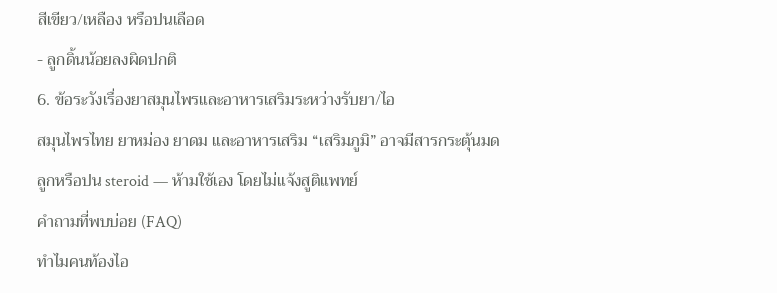สีเขียว/เหลือง หรือปนเลือด
- ลูกดิ้นน้อยลงผิดปกติ
6. ข้อระวังเรื่องยาสมุนไพรและอาหารเสริมระหว่างรับยา/ไอ
สมุนไพรไทย ยาหม่อง ยาดม และอาหารเสริม “เสริมภูมิ” อาจมีสารกระตุ้นมดลูกหรือปน steroid — ห้ามใช้เอง โดยไม่แจ้งสูติแพทย์
คำถามที่พบบ่อย (FAQ)
ทำไมคนท้องไอ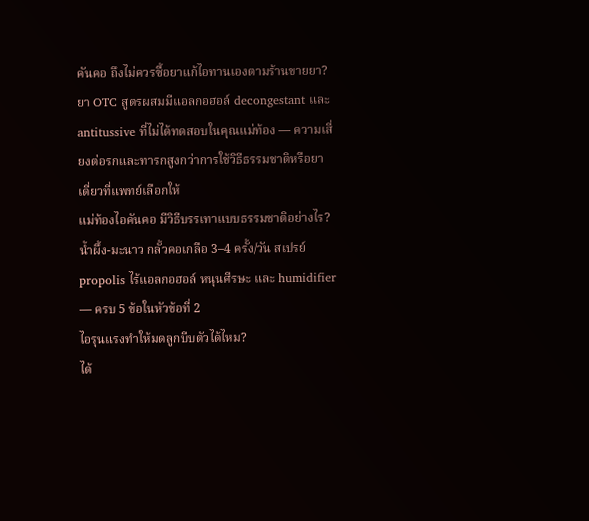คันคอ ถึงไม่ควรซื้อยาแก้ไอทานเองตามร้านขายยา?
ยา OTC สูตรผสมมีแอลกอฮอล์ decongestant และ antitussive ที่ไม่ได้ทดสอบในคุณแม่ท้อง — ความเสี่ยงต่อรกและทารกสูงกว่าการใช้วิธีธรรมชาติหรือยาเดี่ยวที่แพทย์เลือกให้
แม่ท้องไอคันคอ มีวิธีบรรเทาแบบธรรมชาติอย่างไร?
น้ำผึ้ง-มะนาว กลั้วคอเกลือ 3–4 ครั้ง/วัน สเปรย์ propolis ไร้แอลกอฮอล์ หนุนศีรษะ และ humidifier — ครบ 5 ข้อในหัวข้อที่ 2
ไอรุนแรงทำให้มดลูกบีบตัวได้ไหม?
ได้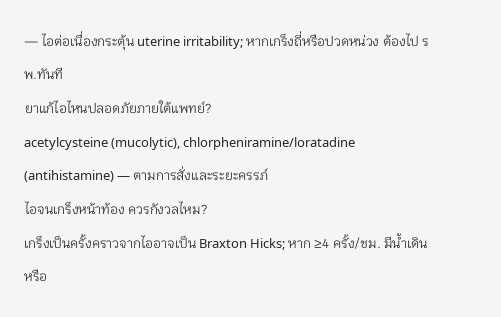— ไอต่อเนื่องกระตุ้น uterine irritability; หากเกร็งถี่หรือปวดหน่วง ต้องไป รพ.ทันที
ยาแก้ไอไหนปลอดภัยภายใต้แพทย์?
acetylcysteine (mucolytic), chlorpheniramine/loratadine (antihistamine) — ตามการสั่งและระยะครรภ์
ไอจนเกร็งหน้าท้อง ควรกังวลไหม?
เกร็งเป็นครั้งคราวจากไออาจเป็น Braxton Hicks; หาก ≥4 ครั้ง/ชม. มีน้ำเดินหรือ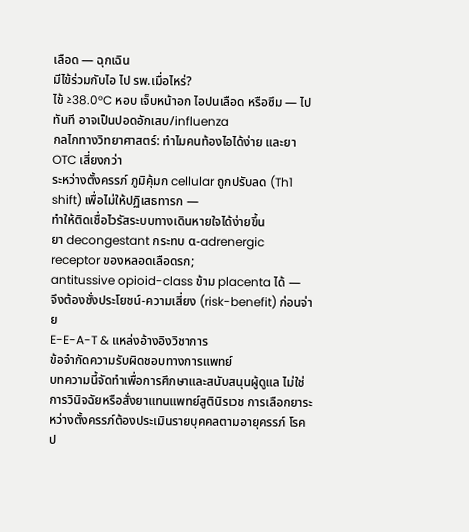เลือด — ฉุกเฉิน
มีไข้ร่วมกับไอ ไป รพ.เมื่อไหร่?
ไข้ ≥38.0°C หอบ เจ็บหน้าอก ไอปนเลือด หรือซึม — ไปทันที อาจเป็นปอดอักเสบ/influenza
กลไกทางวิทยาศาสตร์: ทำไมคนท้องไอได้ง่าย และยา OTC เสี่ยงกว่า
ระหว่างตั้งครรภ์ ภูมิคุ้มก cellular ถูกปรับลด (Th1 shift) เพื่อไม่ให้ปฏิเสธทารก —
ทำให้ติดเชื่อไวรัสระบบทางเดินหายใจได้ง่ายขึ้น
ยา decongestant กระทบ α-adrenergic receptor ของหลอดเลือดรก;
antitussive opioid-class ข้าม placenta ได้ —
จึงต้องชั่งประโยชน์-ความเสี่ยง (risk-benefit) ก่อนจ่าย
E-E-A-T & แหล่งอ้างอิงวิชาการ
ข้อจำกัดความรับผิดชอบทางการแพทย์
บทความนี้จัดทำเพื่อการศึกษาและสนับสนุนผู้ดูแล ไม่ใช่การวินิจฉัยหรือสั่งยาแทนแพทย์สูตินิรเวช การเลือกยาระหว่างตั้งครรภ์ต้องประเมินรายบุคคลตามอายุครรภ์ โรคป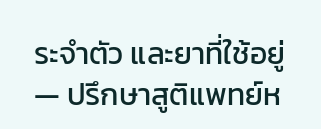ระจำตัว และยาที่ใช้อยู่ — ปรึกษาสูติแพทย์ห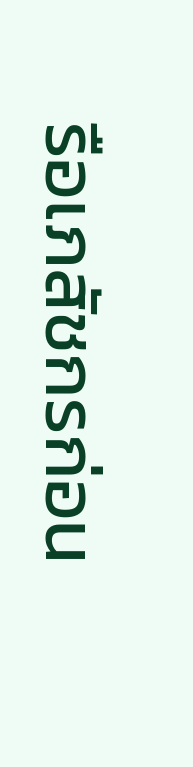รือเภสัชกรก่อน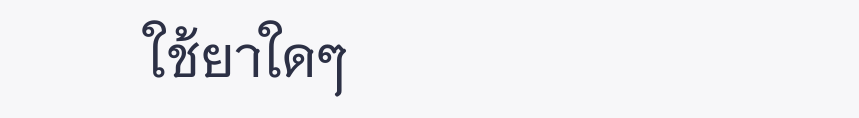ใช้ยาใดๆ